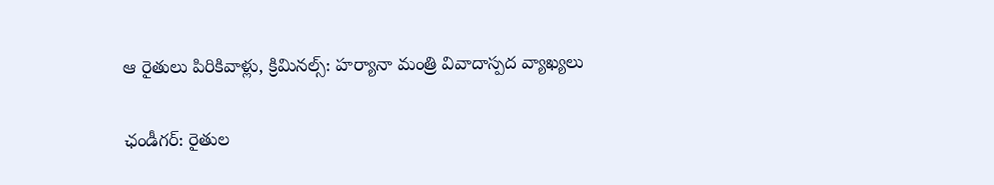ఆ రైతులు పిరికివాళ్లు, క్రిమినల్స్: హర్యానా మంత్రి వివాదాస్పద వ్యాఖ్యలు

ఛండీగర్: రైతుల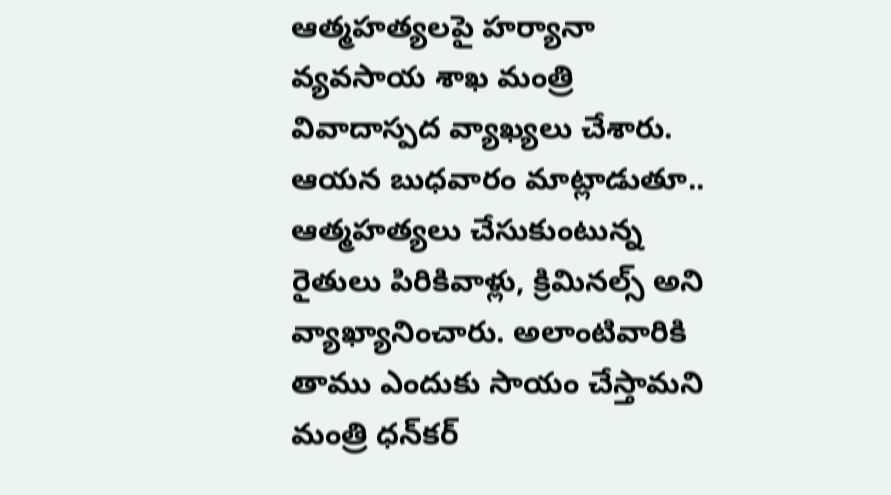ఆత్మహత్యలపై హర్యానా వ్యవసాయ శాఖ మంత్రి వివాదాస్పద వ్యాఖ్యలు చేశారు. ఆయన బుధవారం మాట్లాడుతూ.. ఆత్మహత్యలు చేసుకుంటున్న రైతులు పిరికివాళ్లు, క్రిమినల్స్ అని వ్యాఖ్యానించారు. అలాంటివారికి తాము ఎందుకు సాయం చేస్తామని మంత్రి ధన్‌కర్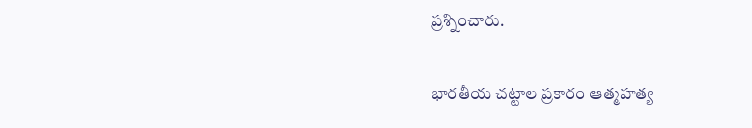ప్రశ్నించారు.

భారతీయ చట్టాల ప్రకారం ఆత్మహత్య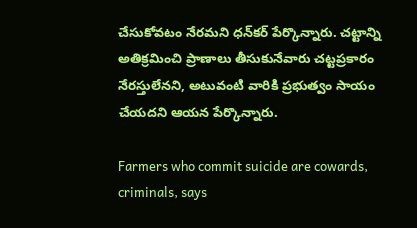చేసుకోవటం నేరమని ధన్‌కర్ పేర్కొన్నారు. చట్టాన్ని అతిక్రమించి ప్రాణాలు తీసుకునేవారు చట్టప్రకారం నేరస్తులేనని, అటువంటి వారికి ప్రభుత్వం సాయం చేయదని ఆయన పేర్కొన్నారు.

Farmers who commit suicide are cowards, criminals, says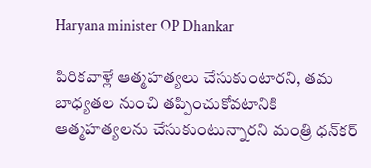Haryana minister OP Dhankar

పిరికవాళ్లే ఆత్మహత్యలు చేసుకుంటారని, తమ బాధ్యతల నుంచి తప్పించుకోవటానికి ఆత్మహత్యలను చేసుకుంటున్నారని మంత్రి ధన్‌కర్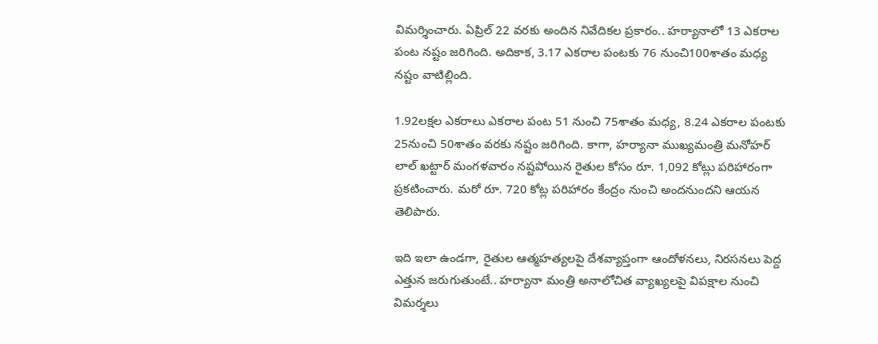విమర్శించారు. ఏప్రిల్ 22 వరకు అందిన నివేదికల ప్రకారం.. హర్యానాలో 13 ఎకరాల పంట నష్టం జరిగింది. అదికాక, 3.17 ఎకరాల పంటకు 76 నుంచి100శాతం మధ్య నష్టం వాటిల్లింది.

1.92లక్షల ఎకరాలు ఎకరాల పంట 51 నుంచి 75శాతం మధ్య, 8.24 ఎకరాల పంటకు 25నుంచి 50శాతం వరకు నష్టం జరిగింది. కాగా, హర్యానా ముఖ్యమంత్రి మనోహర్ లాల్ ఖట్టార్ మంగళవారం నష్టపోయిన రైతుల కోసం రూ. 1,092 కోట్లు పరిహారంగా ప్రకటించారు. మరో రూ. 720 కోట్ల పరిహారం కేంద్రం నుంచి అందనుందని ఆయన తెలిపారు.

ఇది ఇలా ఉండగా, రైతుల ఆత్మహత్యలపై దేశవ్యాప్తంగా ఆందోళనలు, నిరసనలు పెద్ద ఎత్తున జరుగుతుంటే.. హర్యానా మంత్రి అనాలోచిత వ్యాఖ్యలపై విపక్షాల నుంచి విమర్శలు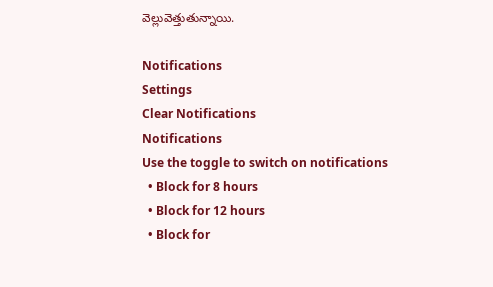వెల్లువెత్తుతున్నాయి.

Notifications
Settings
Clear Notifications
Notifications
Use the toggle to switch on notifications
  • Block for 8 hours
  • Block for 12 hours
  • Block for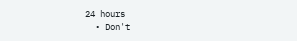24 hours
  • Don't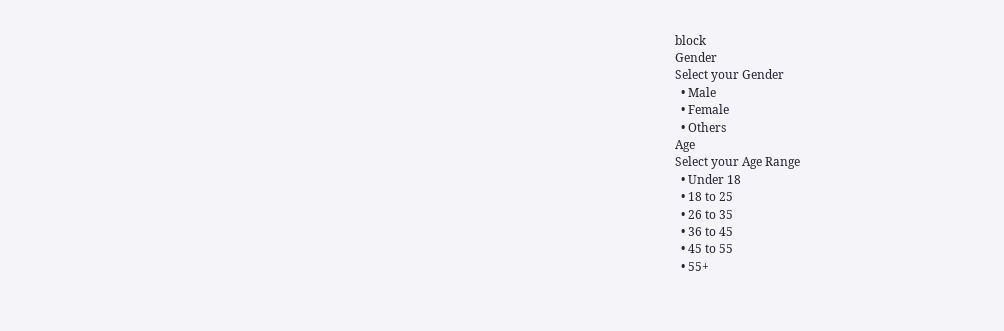block
Gender
Select your Gender
  • Male
  • Female
  • Others
Age
Select your Age Range
  • Under 18
  • 18 to 25
  • 26 to 35
  • 36 to 45
  • 45 to 55
  • 55+